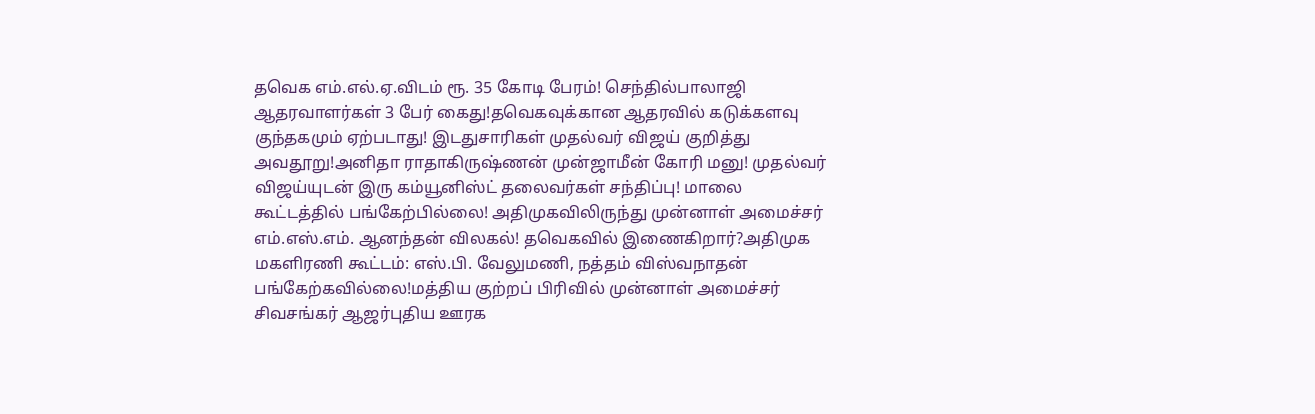தவெக எம்.எல்.ஏ.விடம் ரூ. 35 கோடி பேரம்! செந்தில்பாலாஜி ஆதரவாளர்கள் 3 பேர் கைது!தவெகவுக்கான ஆதரவில் கடுக்களவு குந்தகமும் ஏற்படாது! இடதுசாரிகள் முதல்வர் விஜய் குறித்து அவதூறு!அனிதா ராதாகிருஷ்ணன் முன்ஜாமீன் கோரி மனு! முதல்வர் விஜய்யுடன் இரு கம்யூனிஸ்ட் தலைவர்கள் சந்திப்பு! மாலை கூட்டத்தில் பங்கேற்பில்லை! அதிமுகவிலிருந்து முன்னாள் அமைச்சர் எம்.எஸ்.எம். ஆனந்தன் விலகல்! தவெகவில் இணைகிறார்?அதிமுக மகளிரணி கூட்டம்: எஸ்.பி. வேலுமணி, நத்தம் விஸ்வநாதன் பங்கேற்கவில்லை!மத்திய குற்றப் பிரிவில் முன்னாள் அமைச்சர் சிவசங்கர் ஆஜர்புதிய ஊரக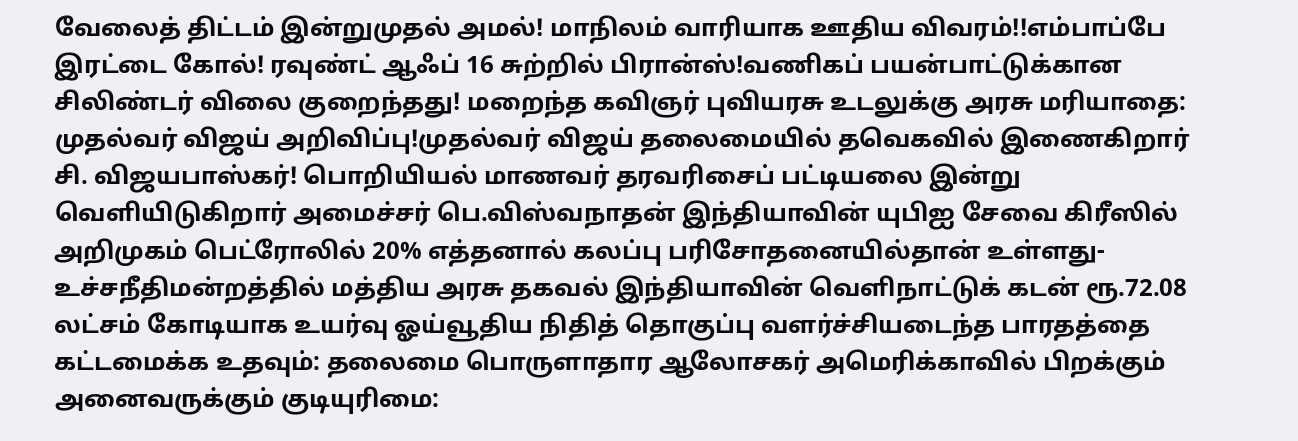வேலைத் திட்டம் இன்றுமுதல் அமல்! மாநிலம் வாரியாக ஊதிய விவரம்!!எம்பாப்பே இரட்டை கோல்! ரவுண்ட் ஆஃப் 16 சுற்றில் பிரான்ஸ்!வணிகப் பயன்பாட்டுக்கான சிலிண்டர் விலை குறைந்தது! மறைந்த கவிஞர் புவியரசு உடலுக்கு அரசு மரியாதை: முதல்வர் விஜய் அறிவிப்பு!முதல்வர் விஜய் தலைமையில் தவெகவில் இணைகிறார் சி. விஜயபாஸ்கர்! பொறியியல் மாணவர் தரவரிசைப் பட்டியலை இன்று வெளியிடுகிறார் அமைச்சர் பெ.விஸ்வநாதன் இந்தியாவின் யுபிஐ சேவை கிரீஸில் அறிமுகம் பெட்ரோலில் 20% எத்தனால் கலப்பு பரிசோதனையில்தான் உள்ளது- உச்சநீதிமன்றத்தில் மத்திய அரசு தகவல் இந்தியாவின் வெளிநாட்டுக் கடன் ரூ.72.08 லட்சம் கோடியாக உயர்வு ஓய்வூதிய நிதித் தொகுப்பு வளர்ச்சியடைந்த பாரதத்தை கட்டமைக்க உதவும்: தலைமை பொருளாதார ஆலோசகர் அமெரிக்காவில் பிறக்கும் அனைவருக்கும் குடியுரிமை: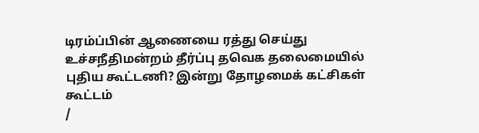டிரம்ப்பின் ஆணையை ரத்து செய்து உச்சநீதிமன்றம் தீர்ப்பு தவெக தலைமையில் புதிய கூட்டணி? இன்று தோழமைக் கட்சிகள் கூட்டம்
/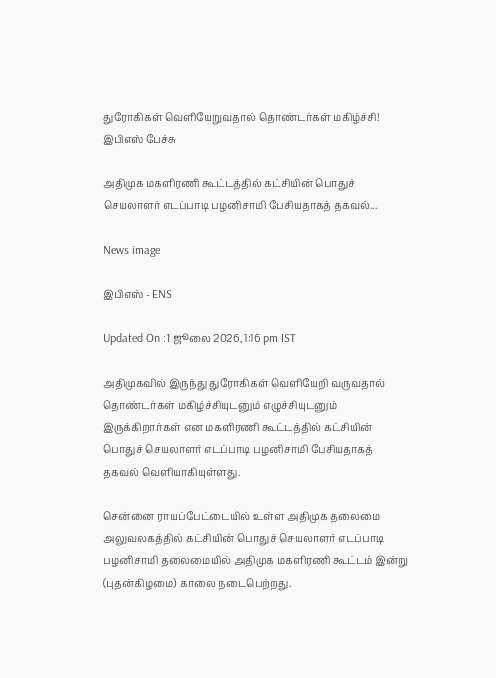துரோகிகள் வெளியேறுவதால் தொண்டர்கள் மகிழ்ச்சி! இபிஎஸ் பேச்சு

அதிமுக மகளிரணி கூட்டத்தில் கட்சியின் பொதுச் செயலாளர் எடப்பாடி பழனிசாமி பேசியதாகத் தகவல்...

News image

இபிஎஸ் - ENS

Updated On :1 ஜூலை 2026, 1:16 pm IST

அதிமுகவில் இருந்து துரோகிகள் வெளியேறி வருவதால் தொண்டர்கள் மகிழ்ச்சியுடனும் எழுச்சியுடனும் இருக்கிறார்கள் என மகளிரணி கூட்டத்தில் கட்சியின் பொதுச் செயலாளர் எடப்பாடி பழனிசாமி பேசியதாகத் தகவல் வெளியாகியுள்ளது.

சென்னை ராயப்பேட்டையில் உள்ள அதிமுக தலைமை அலுவலகத்தில் கட்சியின் பொதுச் செயலாளர் எடப்பாடி பழனிசாமி தலைமையில் அதிமுக மகளிரணி கூட்டம் இன்று (புதன்கிழமை) காலை நடைபெற்றது.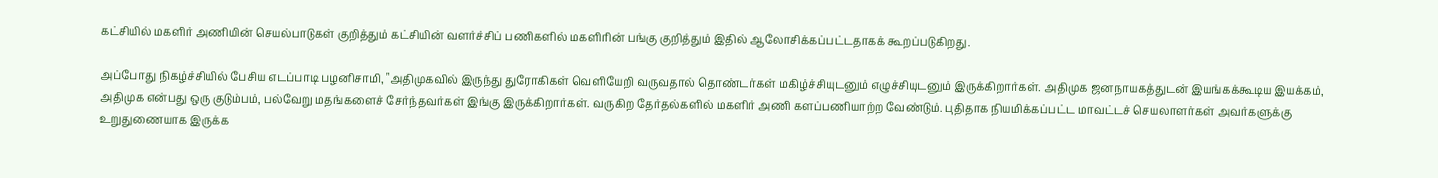கட்சியில் மகளிர் அணியின் செயல்பாடுகள் குறித்தும் கட்சியின் வளர்ச்சிப் பணிகளில் மகளிரின் பங்கு குறித்தும் இதில் ஆலோசிக்கப்பட்டதாகக் கூறப்படுகிறது.

அப்போது நிகழ்ச்சியில் பேசிய எடப்பாடி பழனிசாமி, "அதிமுகவில் இருந்து துரோகிகள் வெளியேறி வருவதால் தொண்டர்கள் மகிழ்ச்சியுடனும் எழுச்சியுடனும் இருக்கிறார்கள். அதிமுக ஜனநாயகத்துடன் இயங்கக்கூடிய இயக்கம், அதிமுக என்பது ஒரு குடும்பம், பல்வேறு மதங்களைச் சேர்ந்தவர்கள் இங்கு இருக்கிறார்கள். வருகிற தேர்தல்களில் மகளிர் அணி களப்பணியாற்ற வேண்டும். புதிதாக நியமிக்கப்பட்ட மாவட்டச் செயலாளர்கள் அவர்களுக்கு உறுதுணையாக இருக்க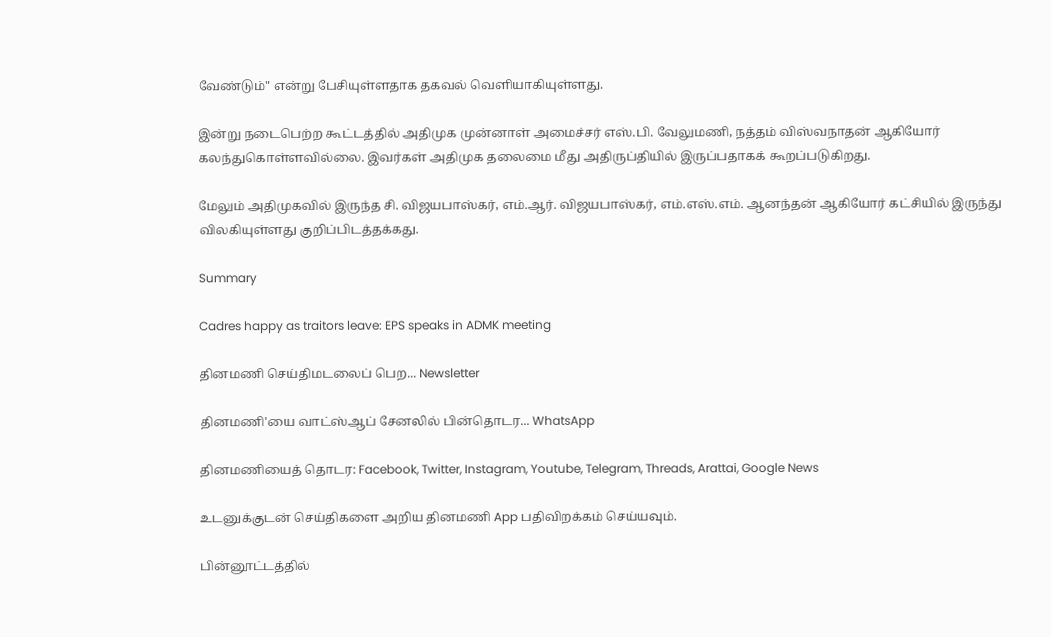வேண்டும்" என்று பேசியுள்ளதாக தகவல் வெளியாகியுள்ளது.

இன்று நடைபெற்ற கூட்டத்தில் அதிமுக முன்னாள் அமைச்சர் எஸ்.பி. வேலுமணி, நத்தம் விஸ்வநாதன் ஆகியோர் கலந்துகொள்ளவில்லை. இவர்கள் அதிமுக தலைமை மீது அதிருப்தியில் இருப்பதாகக் கூறப்படுகிறது.

மேலும் அதிமுகவில் இருந்த சி. விஜயபாஸ்கர், எம்.ஆர். விஜயபாஸ்கர், எம்.எஸ்.எம். ஆனந்தன் ஆகியோர் கட்சியில் இருந்து விலகியுள்ளது குறிப்பிடத்தக்கது.

Summary

Cadres happy as traitors leave: EPS speaks in ADMK meeting

தினமணி செய்திமடலைப் பெற... Newsletter

தினமணி'யை வாட்ஸ்ஆப் சேனலில் பின்தொடர... WhatsApp

தினமணியைத் தொடர: Facebook, Twitter, Instagram, Youtube, Telegram, Threads, Arattai, Google News

உடனுக்குடன் செய்திகளை அறிய தினமணி App பதிவிறக்கம் செய்யவும்.

பின்னூட்டத்தில்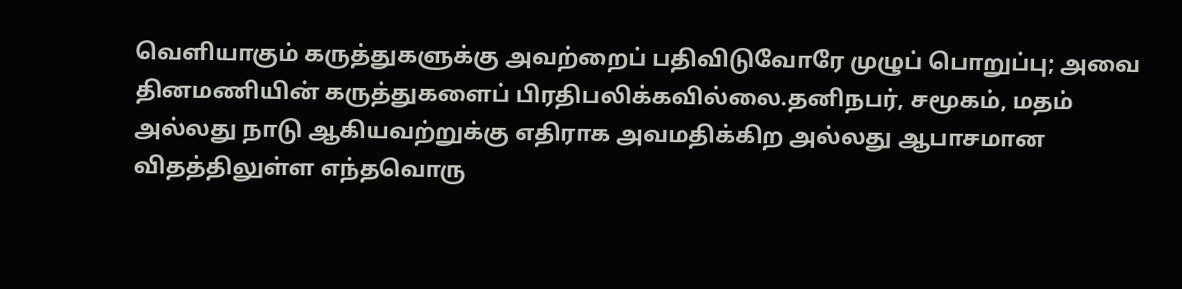வெளியாகும் கருத்துகளுக்கு அவற்றைப் பதிவிடுவோரே முழுப் பொறுப்பு; அவை தினமணியின் கருத்துகளைப் பிரதிபலிக்கவில்லை.தனிநபர், சமூகம், மதம் அல்லது நாடு ஆகியவற்றுக்கு எதிராக அவமதிக்கிற அல்லது ஆபாசமான விதத்திலுள்ள எந்தவொரு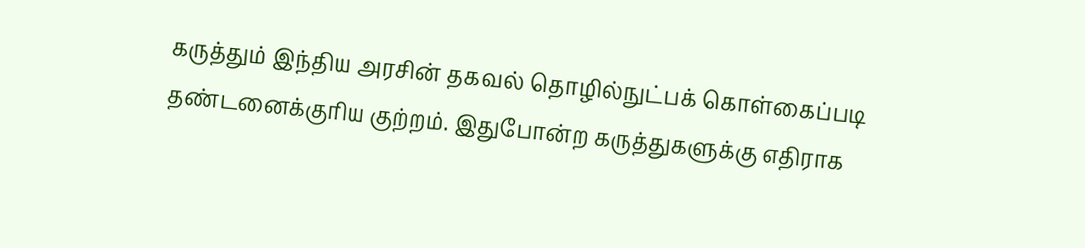கருத்தும் இந்திய அரசின் தகவல் தொழில்நுட்பக் கொள்கைப்படி தண்டனைக்குரிய குற்றம். இதுபோன்ற கருத்துகளுக்கு எதிராக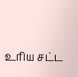உரிய சட்ட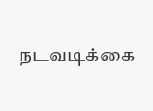நடவடிக்கை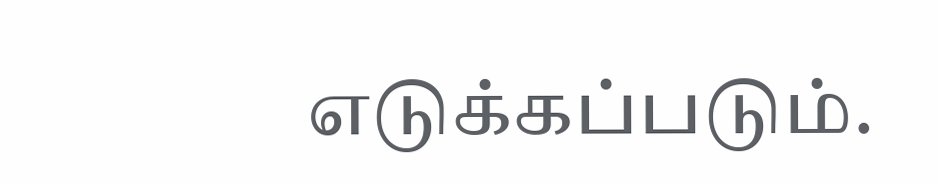எடுக்கப்படும்.